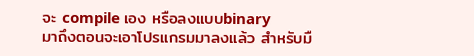จะ compile เอง หรือลงแบบbinary
มาถึงตอนจะเอาโปรแกรมมาลงแล้ว สำหรับมื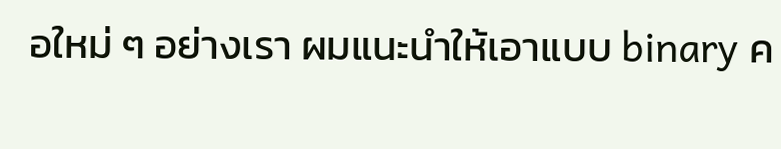อใหม่ ๆ อย่างเรา ผมแนะนำให้เอาแบบ binary ค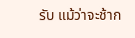รับ แม้ว่าจะช้าก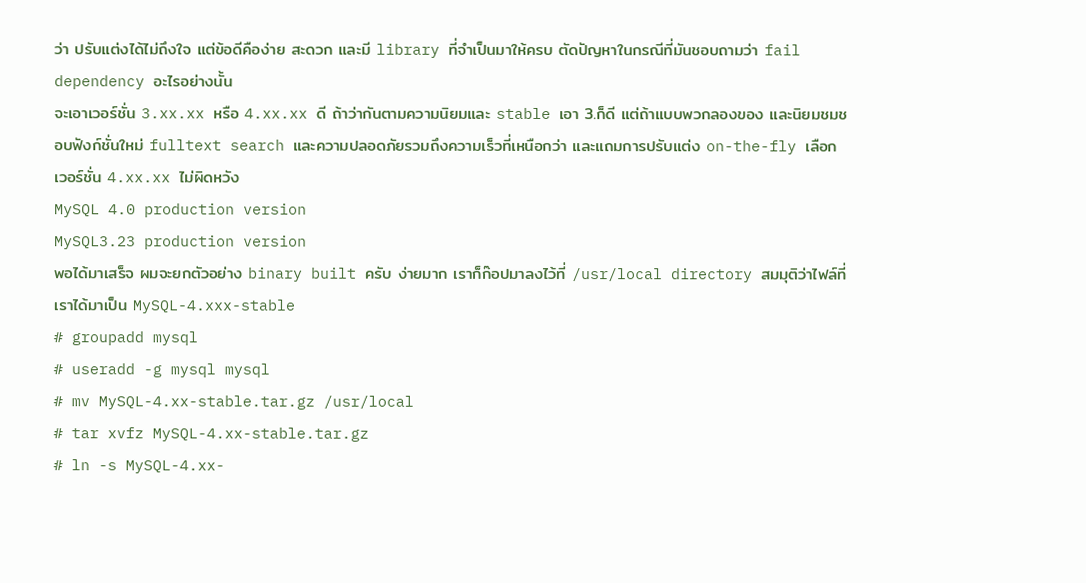ว่า ปรับแต่งได้ไม่ถึงใจ แต่ข้อดีคือง่าย สะดวก และมี library ที่จำเป็นมาให้ครบ ตัดปัญหาในกรณีที่มันชอบถามว่า fail dependency อะไรอย่างนั้น
จะเอาเวอร์ชั่น 3.xx.xx หรือ 4.xx.xx ดี ถ้าว่ากันตามความนิยมและ stable เอา 3.ก็ดี แต่ถ้าแบบพวกลองของ และนิยมชมชอบฟังก์ชั่นใหม่ fulltext search และความปลอดภัยรวมถึงความเร็วที่เหนือกว่า และแถมการปรับแต่ง on-the-fly เลือกเวอร์ชั่น 4.xx.xx ไม่ผิดหวัง
MySQL 4.0 production version
MySQL3.23 production version
พอได้มาเสร็จ ผมจะยกตัวอย่าง binary built ครับ ง่ายมาก เราก็ก๊อปมาลงไว้ที่ /usr/local directory สมมุติว่าไฟล์ที่เราได้มาเป็น MySQL-4.xxx-stable
# groupadd mysql
# useradd -g mysql mysql
# mv MySQL-4.xx-stable.tar.gz /usr/local
# tar xvfz MySQL-4.xx-stable.tar.gz
# ln -s MySQL-4.xx-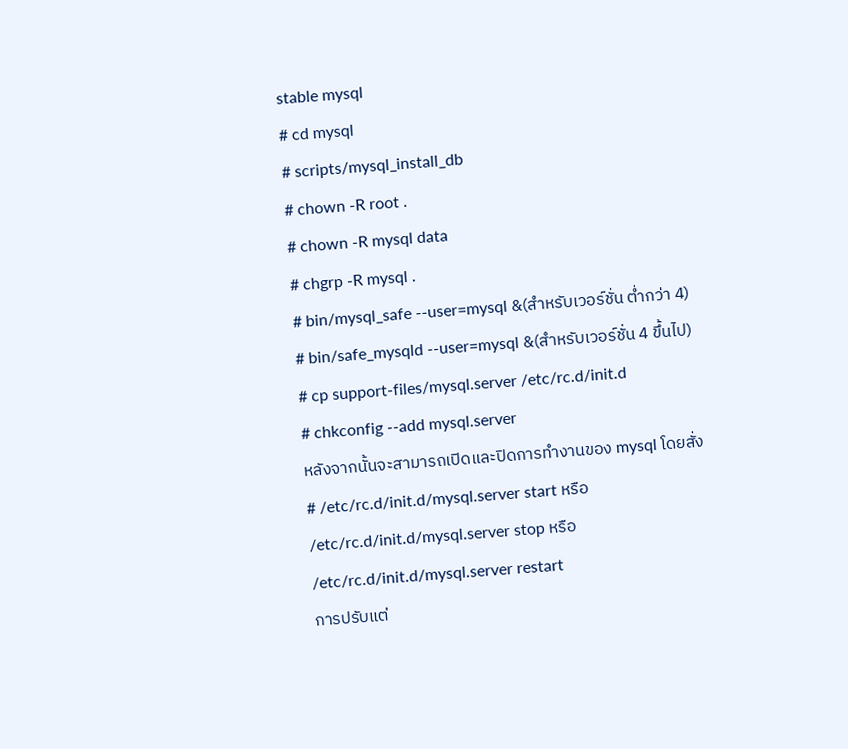stable mysql
# cd mysql
# scripts/mysql_install_db
# chown -R root .
# chown -R mysql data
# chgrp -R mysql .
# bin/mysql_safe --user=mysql &(สำหรับเวอร์ชั่น ต่ำกว่า 4)
# bin/safe_mysqld --user=mysql &(สำหรับเวอร์ชั่น 4 ขึ้นไป)
# cp support-files/mysql.server /etc/rc.d/init.d
# chkconfig --add mysql.server
หลังจากนั้นจะสามารถเปิดและปิดการทำงานของ mysql โดยสั่ง
# /etc/rc.d/init.d/mysql.server start หรือ /etc/rc.d/init.d/mysql.server stop หรือ /etc/rc.d/init.d/mysql.server restart
การปรับแต่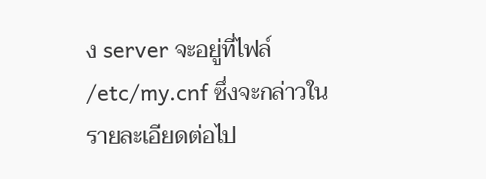ง server จะอยู่ที่ไฟล์ /etc/my.cnf ซึ่งจะกล่าวในรายละเอียดต่อไป